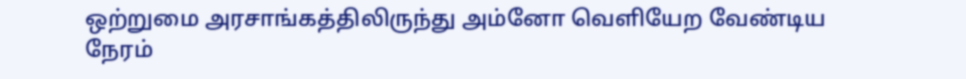ஒற்றுமை அரசாங்கத்திலிருந்து அம்னோ வெளியேற வேண்டிய நேரம்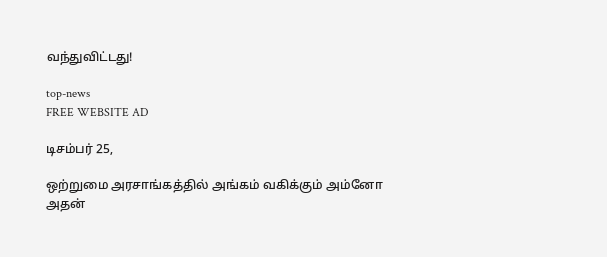வந்துவிட்டது!

top-news
FREE WEBSITE AD

டிசம்பர் 25,

ஒற்றுமை அரசாங்கத்தில் அங்கம் வகிக்கும் அம்னோ அதன்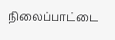நிலைப்பாட்டை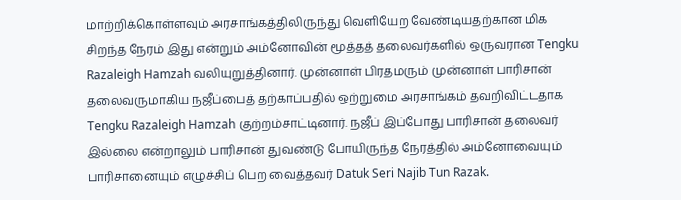மாற்றிக்கொள்ளவும் அரசாங்கத்திலிருந்து வெளியேற வேண்டியதற்கான மிக சிறந்த நேரம் இது என்றும் அம்னோவின் மூத்தத் தலைவர்களில் ஒருவரான Tengku Razaleigh Hamzah வலியுறுத்தினார். முன்னாள் பிரதமரும் முன்னாள் பாரிசான் தலைவருமாகிய நஜீப்பைத் தற்காப்பதில் ஒற்றுமை அரசாங்கம் தவறிவிட்டதாக Tengku Razaleigh Hamzah குற்றம்சாட்டினார். நஜீப் இப்போது பாரிசான் தலைவர் இல்லை என்றாலும் பாரிசான் துவண்டு போயிருந்த நேரத்தில் அம்னோவையும் பாரிசானையும் எழுச்சிப் பெற வைத்தவர் Datuk Seri Najib Tun Razak.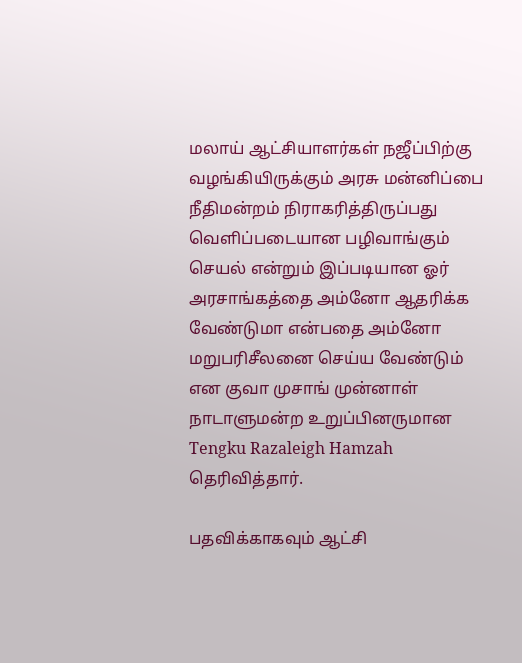மலாய் ஆட்சியாளர்கள் நஜீப்பிற்கு வழங்கியிருக்கும் அரசு மன்னிப்பை நீதிமன்றம் நிராகரித்திருப்பது வெளிப்படையான பழிவாங்கும் செயல் என்றும் இப்படியான ஓர் அரசாங்கத்தை அம்னோ ஆதரிக்க வேண்டுமா என்பதை அம்னோ மறுபரிசீலனை செய்ய வேண்டும் என குவா முசாங் முன்னாள் நாடாளுமன்ற உறுப்பினருமான Tengku Razaleigh Hamzah தெரிவித்தார்.

பதவிக்காகவும் ஆட்சி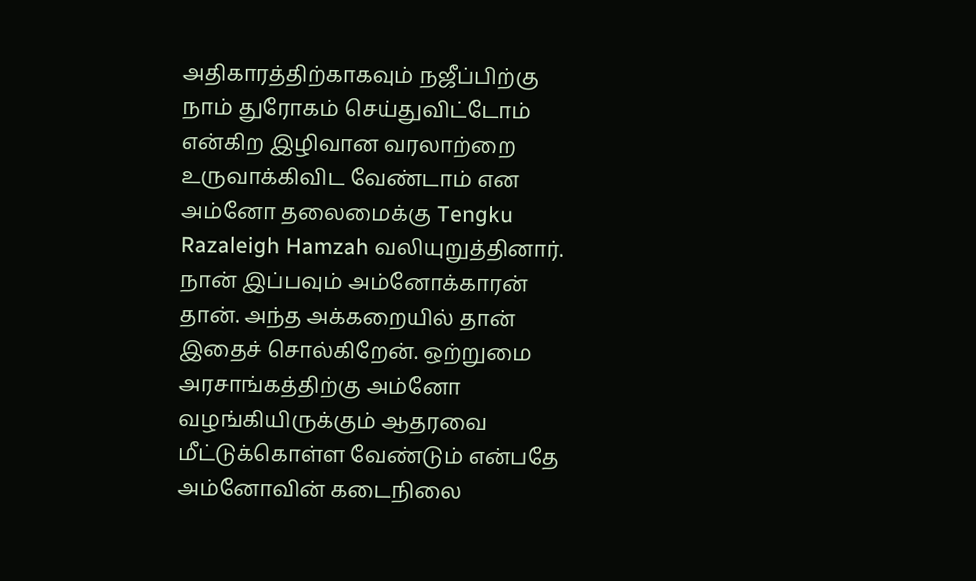அதிகாரத்திற்காகவும் நஜீப்பிற்கு நாம் துரோகம் செய்துவிட்டோம் என்கிற இழிவான வரலாற்றை உருவாக்கிவிட வேண்டாம் என அம்னோ தலைமைக்கு Tengku Razaleigh Hamzah வலியுறுத்தினார். நான் இப்பவும் அம்னோக்காரன் தான். அந்த அக்கறையில் தான் இதைச் சொல்கிறேன். ஒற்றுமை அரசாங்கத்திற்கு அம்னோ வழங்கியிருக்கும் ஆதரவை மீட்டுக்கொள்ள வேண்டும் என்பதே அம்னோவின் கடைநிலை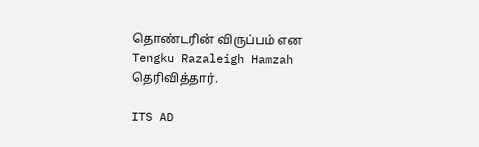தொண்டரின் விருப்பம் என Tengku Razaleigh Hamzah தெரிவித்தார்.

ITS AD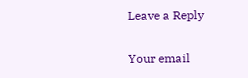Leave a Reply

Your email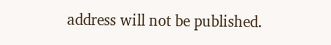address will not be published.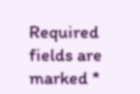Required fields are marked *